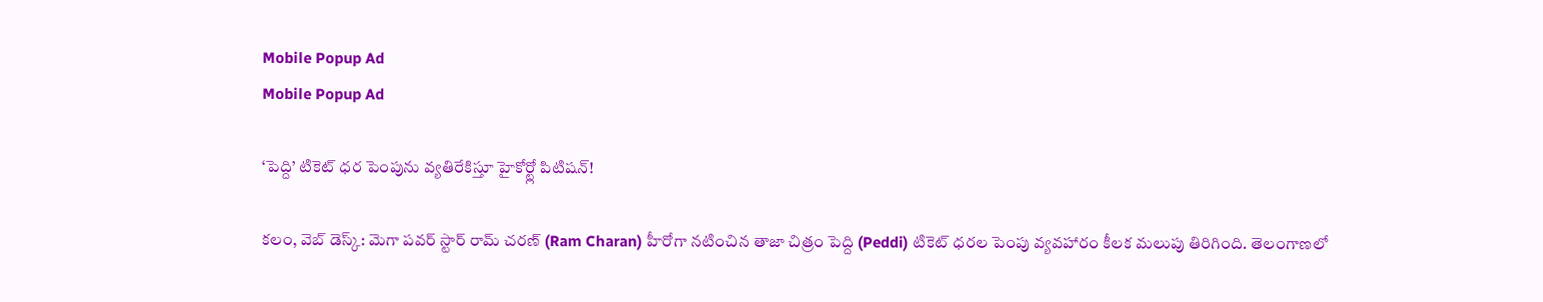Mobile Popup Ad
Mobile Popup Ad

‘పెద్ది’ టికెట్ ధర పెంపును వ్యతిరేకిస్తూ హైకోర్ట్లో పిటిషన్!

క‌లం, వెబ్ డెస్క్: మెగా పవర్ స్టార్ రామ్ చరణ్ (Ram Charan) హీరోగా నటించిన తాజా చిత్రం పెద్ది (Peddi) టికెట్ ధరల పెంపు వ్యవహారం కీలక మలుపు తిరిగింది. తెలంగాణలో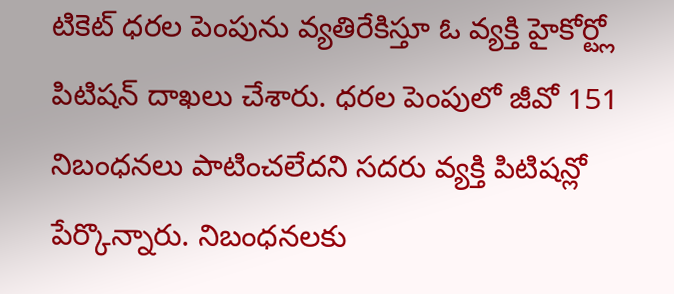టికెట్ ధరల పెంపును వ్యతిరేకిస్తూ ఓ వ్యక్తి హైకోర్ట్లో పిటిషన్ దాఖలు చేశారు. ధరల పెంపులో జీవో 151 నిబంధనలు పాటించలేదని సదరు వ్యక్తి పిటిషన్లో పేర్కొన్నారు. నిబంధనలకు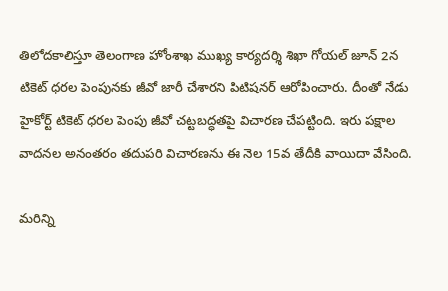తిలోదకాలిస్తూ తెలంగాణ హోంశాఖ ముఖ్య కార్యదర్శి శిఖా గోయల్ జూన్ 2న టికెట్ ధరల పెంపునకు జీవో జారీ చేశారని పిటిషనర్ ఆరోపించారు. దీంతో నేడు హైకోర్ట్ టికెట్ ధరల పెంపు జీవో చట్టబద్ధతపై విచారణ చేపట్టింది. ఇరు పక్షాల వాదనల అనంతరం తదుపరి విచారణను ఈ నెల 15వ తేదీకి వాయిదా వేసింది.

మ‌రిన్ని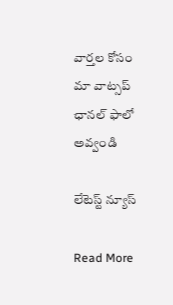వార్త‌ల కోసం మా వాట్స‌ప్ ఛాన‌ల్ ఫాలో అవ్వండి

లేటెస్ట్ న్యూస్‌

Read More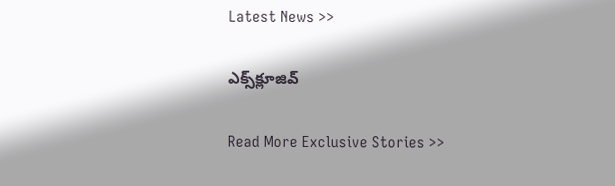Latest News >>

ఎక్స్‌క్లూజివ్‌

Read More Exclusive Stories >>